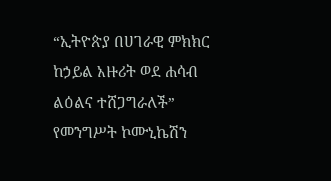“ኢትዮጵያ በሀገራዊ ምክክር ከኃይል አዙሪት ወደ ሐሳብ ልዕልና ተሸጋግራለች” የመንግሥት ኮሙኒኬሽን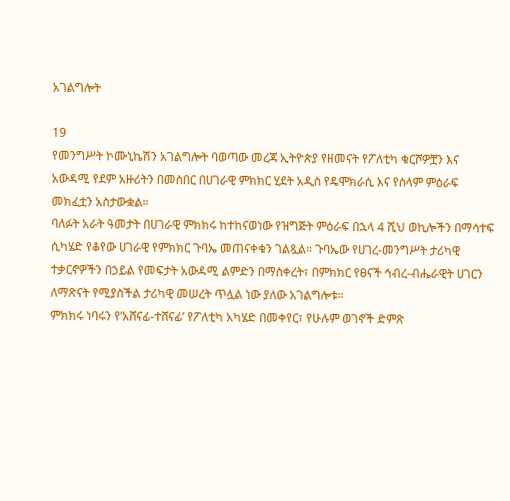አገልግሎት

19
የመንግሥት ኮሙኒኬሽን አገልግሎት ባወጣው መረጃ ኢትዮጵያ የዘመናት የፖለቲካ ቁርሾዎቿን እና አውዳሚ የደም አዙሪትን በመስበር በሀገራዊ ምክክር ሂደት አዲስ የዴሞክራሲ እና የሰላም ምዕራፍ መክፈቷን አስታውቋል።
ባለፉት አራት ዓመታት በሀገራዊ ምክክሩ ከተከናወነው የዝግጅት ምዕራፍ በኋላ 4 ሺህ ወኪሎችን በማሳተፍ ሲካሄድ የቆየው ሀገራዊ የምክክር ጉባኤ መጠናቀቁን ገልጿል። ጉባኤው የሀገረ-መንግሥት ታሪካዊ ተቃርኖዎችን በኃይል የመፍታት አውዳሚ ልምድን በማስቀረት፣ በምክክር የፀናች ኅብረ-ብሔራዊት ሀገርን ለማጽናት የሚያስችል ታሪካዊ መሠረት ጥሏል ነው ያለው አገልግሎቱ።
ምክክሩ ነባሩን የ’አሸናፊ-ተሸናፊ’ የፖለቲካ አካሄድ በመቀየር፣ የሁሉም ወገኖች ድምጽ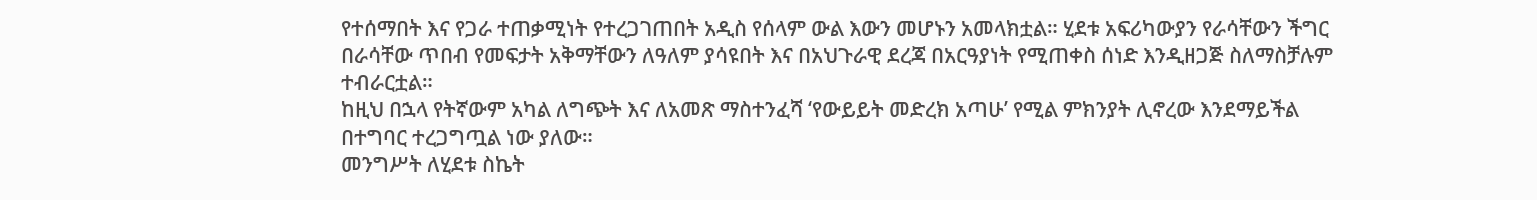የተሰማበት እና የጋራ ተጠቃሚነት የተረጋገጠበት አዲስ የሰላም ውል እውን መሆኑን አመላክቷል። ሂደቱ አፍሪካውያን የራሳቸውን ችግር በራሳቸው ጥበብ የመፍታት አቅማቸውን ለዓለም ያሳዩበት እና በአህጉራዊ ደረጃ በአርዓያነት የሚጠቀስ ሰነድ እንዲዘጋጅ ስለማስቻሉም ተብራርቷል።
ከዚህ በኋላ የትኛውም አካል ለግጭት እና ለአመጽ ማስተንፈሻ ‘የውይይት መድረክ አጣሁ’ የሚል ምክንያት ሊኖረው እንደማይችል በተግባር ተረጋግጧል ነው ያለው።
መንግሥት ለሂደቱ ስኬት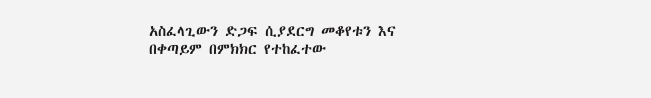አስፈላጊውን ድጋፍ ሲያደርግ መቆየቱን እና በቀጣይም በምክክር የተከፈተው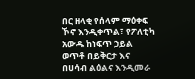በር ዘላቂ የሰላም ማዕቀፍ ኾኖ እንዲቀጥል፣ የፖለቲካ አውዱ ከነፍጥ ኃይል ወጥቶ በይቅርታ እና በሀሳብ ልዕልና እንዲመራ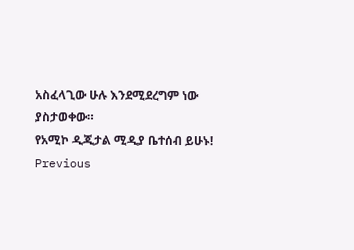አስፈላጊው ሁሉ እንደሚደረግም ነው ያስታወቀው።
የአሚኮ ዲጂታል ሚዲያ ቤተሰብ ይሁኑ!
Previous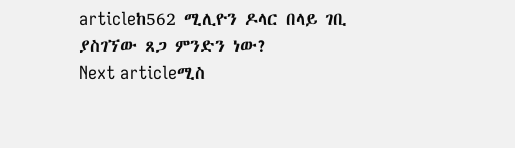articleከ562 ሚሊዮን ዶላር በላይ ገቢ ያስገኘው ጸጋ ምንድን ነው?
Next articleሚስ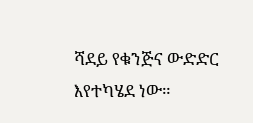ሻደይ የቁንጅና ውድድር እየተካሄደ ነው።